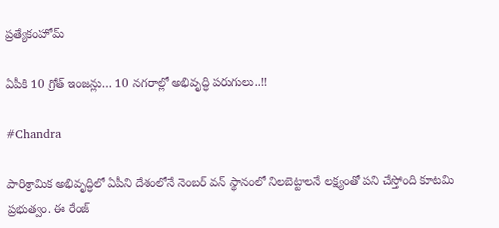ప్రత్యేకంహోమ్

ఏపీకి 10 గ్రోత్‌ ఇంజన్లు… 10 నగరాల్లో అభివృద్ధి పరుగులు..!!

#Chandra

పారిశ్రామిక అభివృద్ధిలో ఏపీని దేశంలోనే నెంబర్‌ వన్ స్థానంలో నిలబెట్టాలనే లక్ష్యంతో పని చేస్తోంది కూటమి ప్రభుత్వం. ఈ రేంజ్‌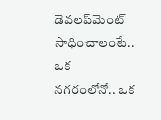డెవలప్‌మెంట్‌ సాధించాలంటే.. ఒక నగరంలోనో.. ఒక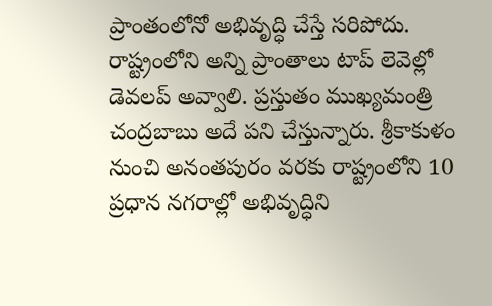ప్రాంతంలోనో అభివృద్ధి చేస్తే సరిపోదు. రాష్ట్రంలోని అన్ని ప్రాంతాలు టాప్‌ లెవెల్లో డెవలప్‌ అవ్వాలి. ప్రస్తుతం ముఖ్యమంత్రి చంద్రబాబు అదే పని చేస్తున్నారు. శ్రీకాకుళం నుంచి అనంతపురం వరకు రాష్ట్రంలోని 10 ప్రధాన నగరాల్లో అభివృద్ధిని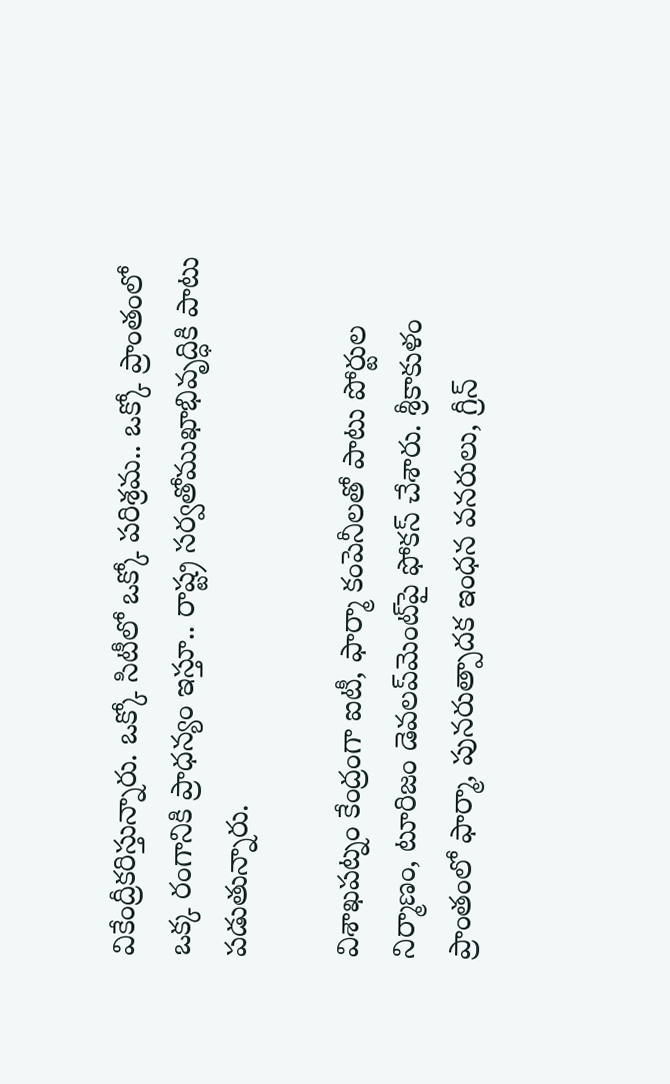వికేంద్రీకరిస్తున్నారు. ఒక్కో సిటీలో ఒక్కో పరిశ్రమ.. ఒక్కో ప్రాంతంలో ఒక్క రంగానికి ప్రాధన్యం ఇస్తూ.. రాష్ట్ర సర్వతోముఖాభివృద్ధికి పాటు పడుతున్నారు.

విశాఖపట్నం కేంద్రంగా ఐటీ, ఫార్మా కంపెనీలతో పాటు పోర్టుల నిర్మాణం, టూరిజం డెవలప్‌మెంట్‌పై ఫోకస్‌ చేశారు. శ్రీకాకుళం ప్రాంతంలో ఫార్మా, పునరుత్పాదక ఇంధన వనరులు, గ్రీన్‌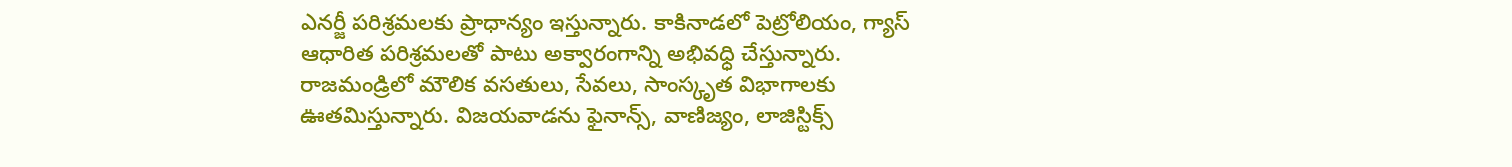ఎనర్జీ పరిశ్రమలకు ప్రాధాన్యం ఇస్తున్నారు. కాకినాడలో పెట్రోలియం, గ్యాస్‌ ఆధారిత పరిశ్రమలతో పాటు అక్వారంగాన్ని అభివధ్ధి చేస్తున్నారు. రాజమండ్రిలో మౌలిక వసతులు, సేవలు, సాంస్కృత విభాగాలకు ఊతమిస్తున్నారు. విజయవాడను ఫైనాన్స్, వాణిజ్యం, లాజిస్టిక్స్‌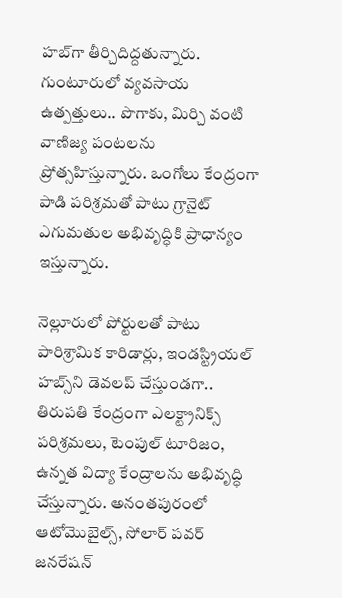హబ్‌గా తీర్చిదిద్దతున్నారు. గుంటూరులో వ్యవసాయ ఉత్పత్తులు.. పొగాకు, మిర్చి వంటి వాణిజ్య పంటలను ప్రోత్సహిస్తున్నారు. ఒంగోలు కేంద్రంగా పాడి పరిశ్రమతో పాటు గ్రానైట్‌ ఎగుమతుల అభివృద్ధికి ప్రాధాన్యం ఇస్తున్నారు.

నెల్లూరులో పోర్టులతో పాటు పారిశ్రామిక కారిడార్లు, ఇండస్ట్రియల్‌ హబ్స్‌ని డెవలప్‌ చేస్తుండగా.. తిరుపతి కేంద్రంగా ఎలక్ట్రానిక్స్ పరిశ్రమలు, టెంపుల్‌ టూరిజం, ఉన్నత విద్యా కేంద్రాలను అభివృద్ధి చేస్తున్నారు. అనంతపురంలో ఆటోమొబైల్స్, సోలార్‌ పవర్‌ జనరేషన్‌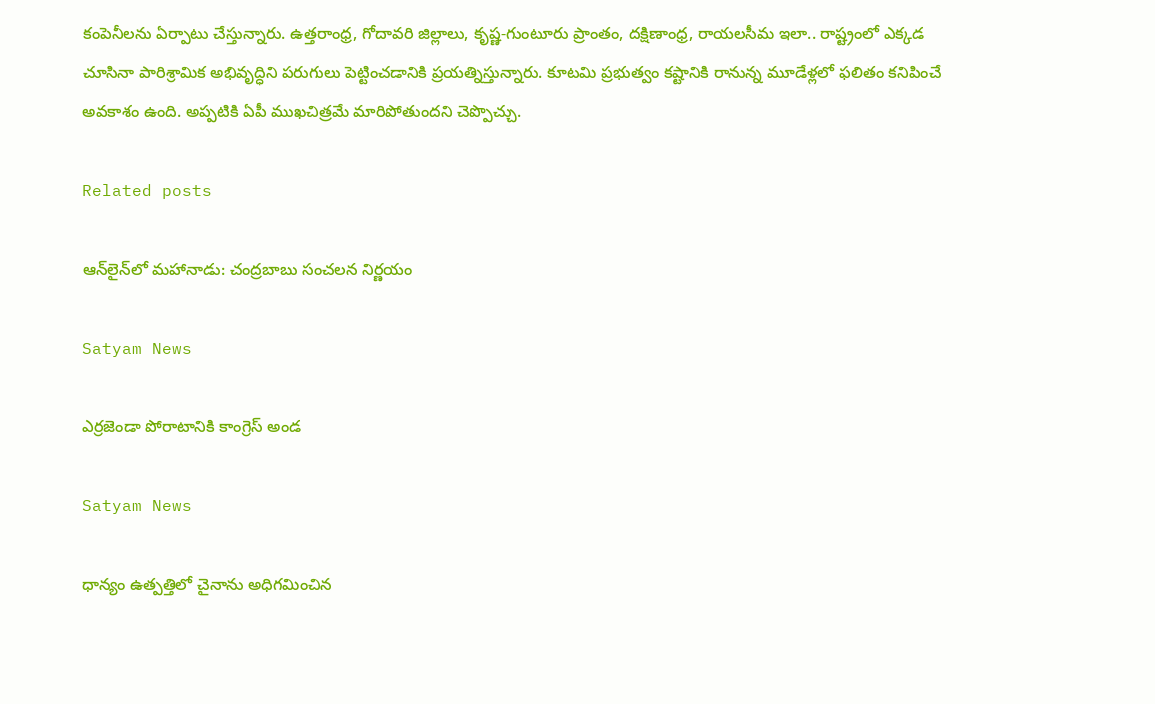కంపెనీలను ఏర్పాటు చేస్తున్నారు. ఉత్తరాంధ్ర, గోదావరి జిల్లాలు, కృష్ణ-గుంటూరు ప్రాంతం, దక్షిణాంధ్ర, రాయలసీమ ఇలా.. రాష్ట్రంలో ఎక్కడ చూసినా పారిశ్రామిక అభివృద్ధిని పరుగులు పెట్టించడానికి ప్రయత్నిస్తున్నారు. కూటమి ప్రభుత్వం కష్టానికి రానున్న మూడేళ్లలో ఫలితం కనిపించే అవకాశం ఉంది. అప్పటికి ఏపీ ముఖచిత్రమే మారిపోతుందని చెప్పొచ్చు.

Related posts

ఆన్‌లైన్‌లో మహానాడు: చంద్రబాబు సంచలన నిర్ణయం

Satyam News

ఎర్రజెండా పోరాటానికి కాంగ్రెస్ అండ

Satyam News

ధాన్యం ఉత్పత్తిలో చైనాను అధిగమించిన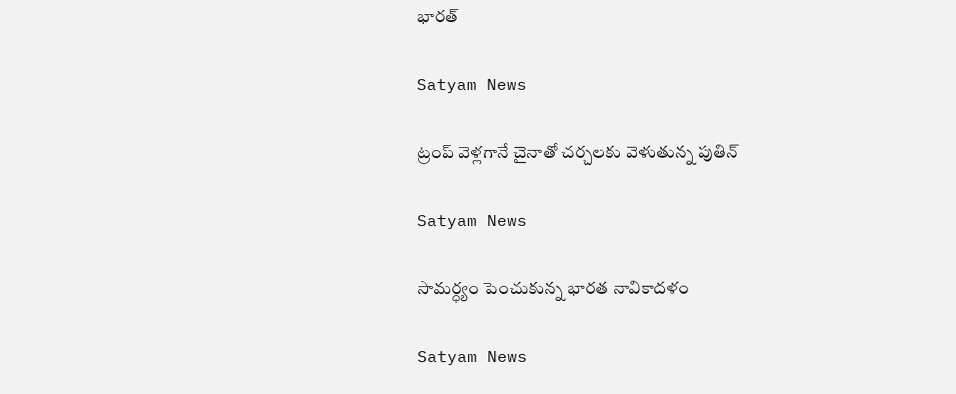భారత్

Satyam News

ట్రంప్ వెళ్లగానే చైనాతో చర్చలకు వెళుతున్న పుతిన్

Satyam News

సామర్ధ్యం పెంచుకున్న భారత నావికాదళం

Satyam News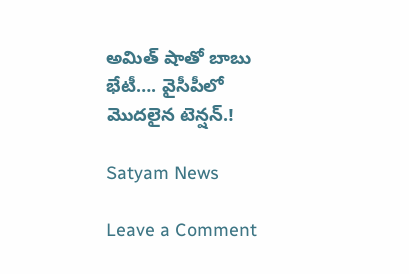అమిత్‌ షాతో బాబు భేటీ…. వైసీపీలో మొదలైన టెన్షన్.!

Satyam News

Leave a Comment